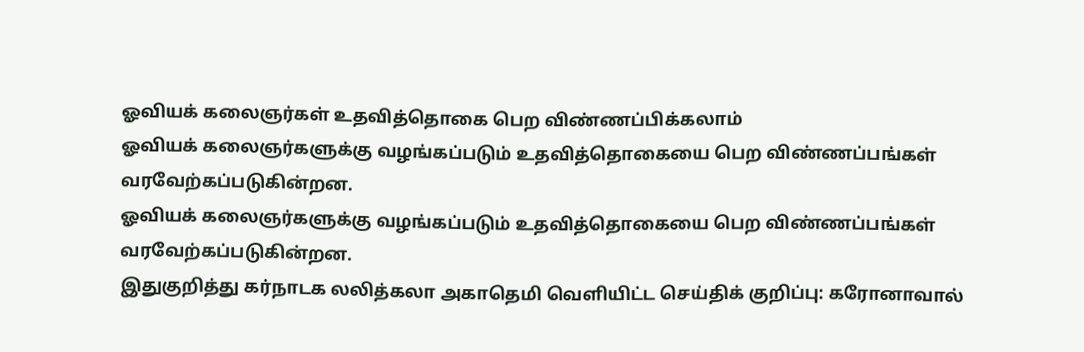ஓவியக் கலைஞர்கள் உதவித்தொகை பெற விண்ணப்பிக்கலாம்
ஓவியக் கலைஞர்களுக்கு வழங்கப்படும் உதவித்தொகையை பெற விண்ணப்பங்கள் வரவேற்கப்படுகின்றன.
ஓவியக் கலைஞர்களுக்கு வழங்கப்படும் உதவித்தொகையை பெற விண்ணப்பங்கள் வரவேற்கப்படுகின்றன.
இதுகுறித்து கர்நாடக லலித்கலா அகாதெமி வெளியிட்ட செய்திக் குறிப்பு: கரோனாவால்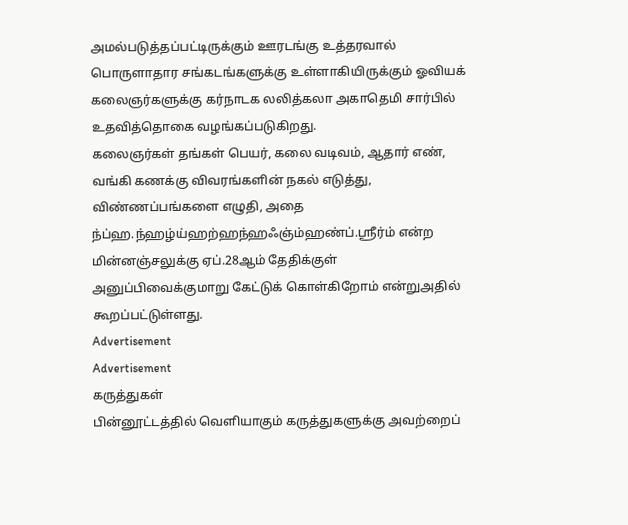அமல்படுத்தப்பட்டிருக்கும் ஊரடங்கு உத்தரவால் பொருளாதார சங்கடங்களுக்கு உள்ளாகியிருக்கும் ஓவியக் கலைஞர்களுக்கு கர்நாடக லலித்கலா அகாதெமி சார்பில் உதவித்தொகை வழங்கப்படுகிறது.
கலைஞர்கள் தங்கள் பெயர், கலை வடிவம், ஆதார் எண், வங்கி கணக்கு விவரங்களின் நகல் எடுத்து, விண்ணப்பங்களை எழுதி, அதை ந்ப்ஹ.ந்ஹழ்ய்ஹற்ஹந்ஹஃஞ்ம்ஹண்ப்.ஸ்ரீர்ம் என்ற மின்னஞ்சலுக்கு ஏப்.28ஆம் தேதிக்குள் அனுப்பிவைக்குமாறு கேட்டுக் கொள்கிறோம் என்றுஅதில் கூறப்பட்டுள்ளது.
Advertisement
Advertisement
கருத்துகள்
பின்னூட்டத்தில் வெளியாகும் கருத்துகளுக்கு அவற்றைப்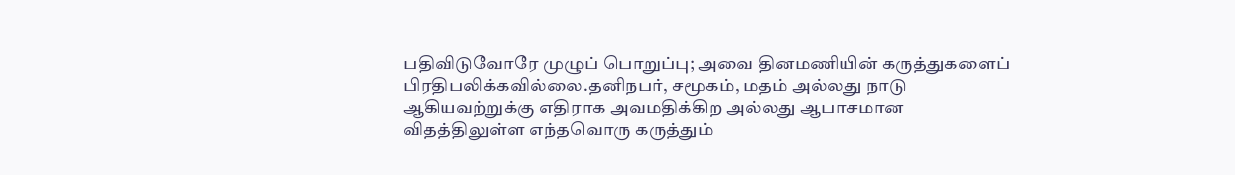பதிவிடுவோரே முழுப் பொறுப்பு; அவை தினமணியின் கருத்துகளைப் பிரதிபலிக்கவில்லை.தனிநபர், சமூகம், மதம் அல்லது நாடு ஆகியவற்றுக்கு எதிராக அவமதிக்கிற அல்லது ஆபாசமான விதத்திலுள்ள எந்தவொரு கருத்தும்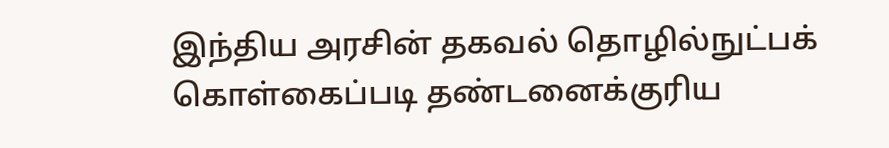இந்திய அரசின் தகவல் தொழில்நுட்பக் கொள்கைப்படி தண்டனைக்குரிய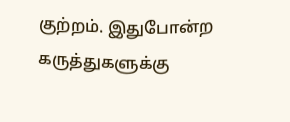குற்றம். இதுபோன்ற கருத்துகளுக்கு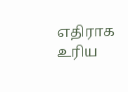எதிராக உரிய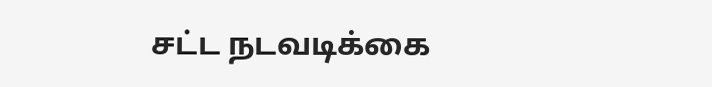சட்ட நடவடிக்கை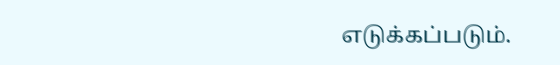எடுக்கப்படும்.